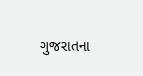ગુજરાતના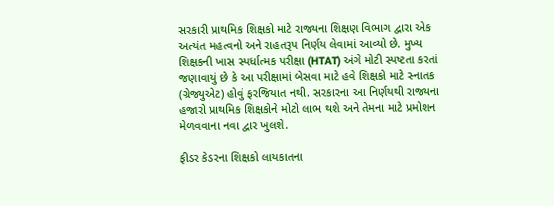સરકારી પ્રાથમિક શિક્ષકો માટે રાજ્યના શિક્ષણ વિભાગ દ્વારા એક અત્યંત મહત્વનો અને રાહતરૂપ નિર્ણય લેવામાં આવ્યો છે. મુખ્ય શિક્ષકની ખાસ સ્પર્ધાત્મક પરીક્ષા (HTAT) અંગે મોટી સ્પષ્ટતા કરતાં જણાવાયું છે કે આ પરીક્ષામાં બેસવા માટે હવે શિક્ષકો માટે સ્નાતક (ગ્રેજ્યુએટ) હોવું ફરજિયાત નથી. સરકારના આ નિર્ણયથી રાજ્યના હજારો પ્રાથમિક શિક્ષકોને મોટો લાભ થશે અને તેમના માટે પ્રમોશન મેળવવાના નવા દ્વાર ખુલશે.

ફીડર કેડરના શિક્ષકો લાયકાતના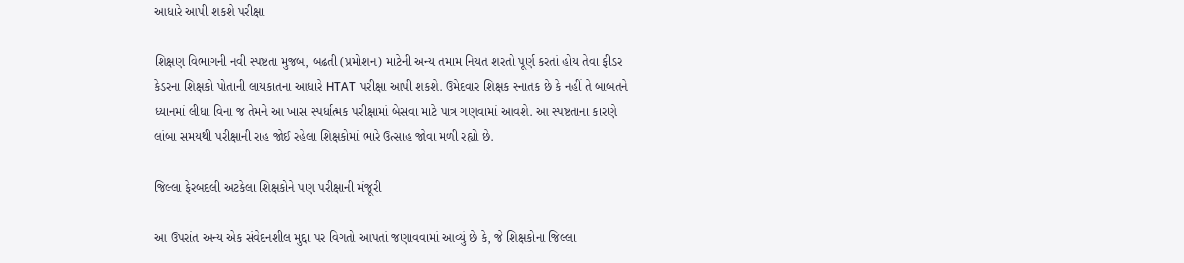આધારે આપી શકશે પરીક્ષા

શિક્ષણ વિભાગની નવી સ્પષ્ટતા મુજબ, બઢતી (પ્રમોશન) માટેની અન્ય તમામ નિયત શરતો પૂર્ણ કરતાં હોય તેવા ફીડર કેડરના શિક્ષકો પોતાની લાયકાતના આધારે HTAT પરીક્ષા આપી શકશે. ઉમેદવાર શિક્ષક સ્નાતક છે કે નહીં તે બાબતને ધ્યાનમાં લીધા વિના જ તેમને આ ખાસ સ્પર્ધાત્મક પરીક્ષામાં બેસવા માટે પાત્ર ગણવામાં આવશે. આ સ્પષ્ટતાના કારણે લાંબા સમયથી પરીક્ષાની રાહ જોઈ રહેલા શિક્ષકોમાં ભારે ઉત્સાહ જોવા મળી રહ્યો છે.

જિલ્લા ફેરબદલી અટકેલા શિક્ષકોને પણ પરીક્ષાની મંજૂરી

આ ઉપરાંત અન્ય એક સંવેદનશીલ મુદ્દા પર વિગતો આપતાં જણાવવામાં આવ્યું છે કે, જે શિક્ષકોના જિલ્લા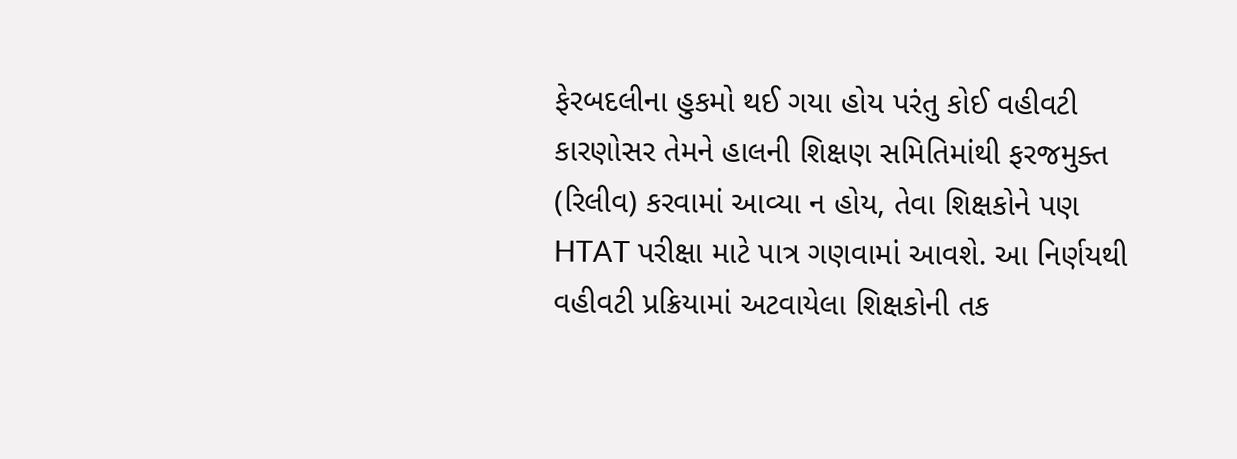ફેરબદલીના હુકમો થઈ ગયા હોય પરંતુ કોઈ વહીવટી કારણોસર તેમને હાલની શિક્ષણ સમિતિમાંથી ફરજમુક્ત (રિલીવ) કરવામાં આવ્યા ન હોય, તેવા શિક્ષકોને પણ HTAT પરીક્ષા માટે પાત્ર ગણવામાં આવશે. આ નિર્ણયથી વહીવટી પ્રક્રિયામાં અટવાયેલા શિક્ષકોની તક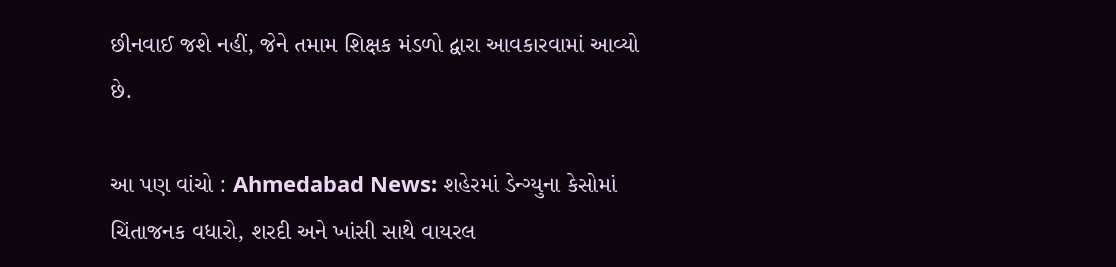છીનવાઈ જશે નહીં, જેને તમામ શિક્ષક મંડળો દ્વારા આવકારવામાં આવ્યો છે.

આ પણ વાંચો : Ahmedabad News: શહેરમાં ડેન્ગ્યુના કેસોમાં ચિંતાજનક વધારો, શરદી અને ખાંસી સાથે વાયરલ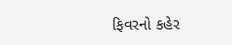ફિવરનો કહેર